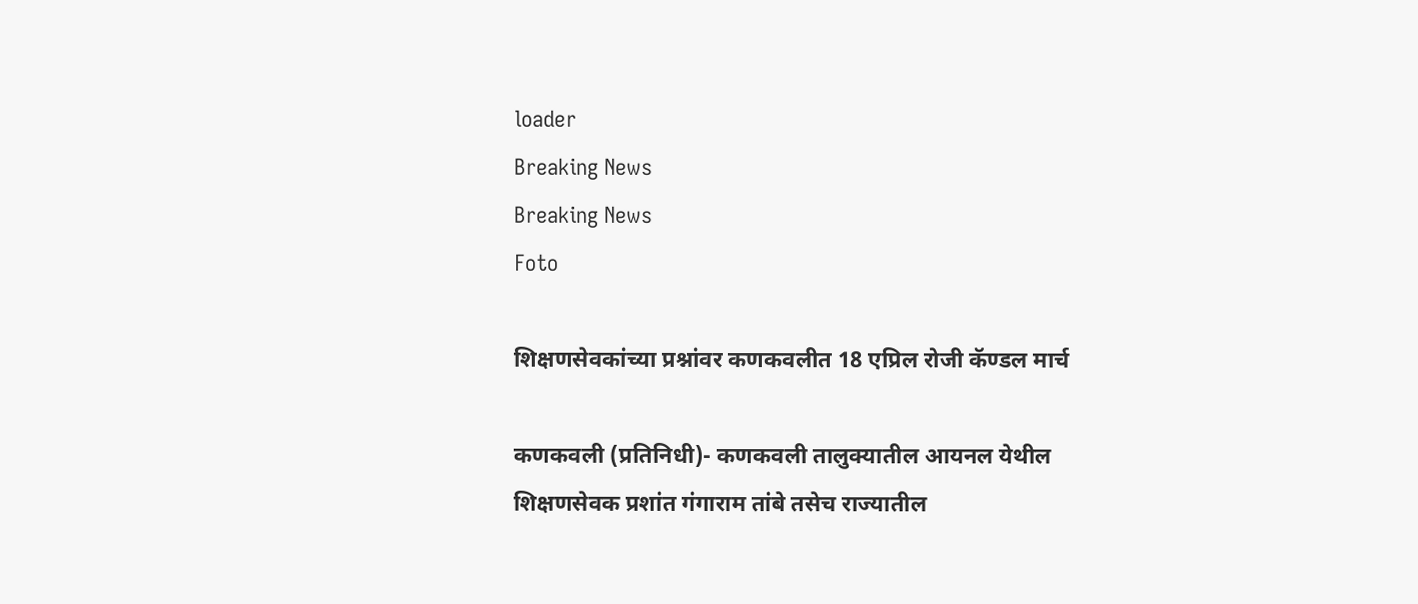loader
Breaking News
Breaking News
Foto

शिक्षणसेवकांच्या प्रश्नांवर कणकवलीत 18 एप्रिल रोजी कॅण्डल मार्च

कणकवली (प्रतिनिधी)- कणकवली तालुक्यातील आयनल येथील शिक्षणसेवक प्रशांत गंगाराम तांबे तसेच राज्यातील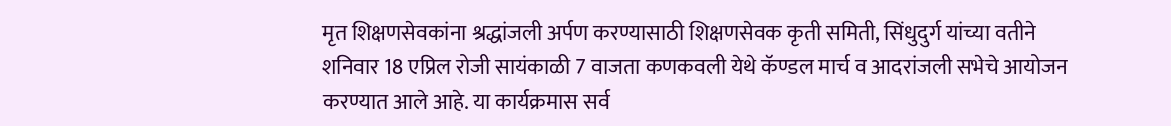मृत शिक्षणसेवकांना श्रद्धांजली अर्पण करण्यासाठी शिक्षणसेवक कृती समिती, सिंधुदुर्ग यांच्या वतीने शनिवार 18 एप्रिल रोजी सायंकाळी 7 वाजता कणकवली येथे कॅण्डल मार्च व आदरांजली सभेचे आयोजन करण्यात आले आहे. या कार्यक्रमास सर्व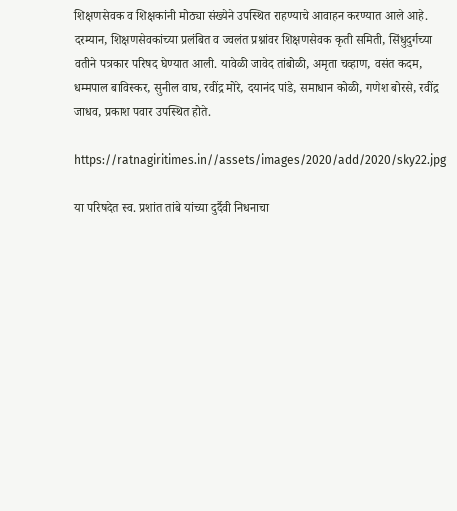शिक्षणसेवक व शिक्षकांनी मोठ्या संख्येने उपस्थित राहण्याचे आवाहन करण्यात आले आहे. दरम्यान, शिक्षणसेवकांच्या प्रलंबित व ज्वलंत प्रश्नांवर शिक्षणसेवक कृती समिती, सिंधुदुर्गच्या वतीने पत्रकार परिषद घेण्यात आली. यावेळी जावेद तांबोळी, अमृता चव्हाण, वसंत कदम, धम्मपाल बाविस्कर, सुनील वाघ, रवींद्र मोरे, दयानंद पांडे, समाधान कोळी, गणेश बोरसे, रवींद्र जाधव, प्रकाश पवार उपस्थित होते.

https://ratnagiritimes.in//assets/images/2020/add/2020/sky22.jpg

या परिषदेत स्व. प्रशांत तांबे यांच्या दुर्दैवी निधनाचा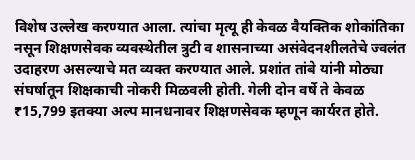विशेष उल्लेख करण्यात आला. त्यांचा मृत्यू ही केवळ वैयक्तिक शोकांतिका नसून शिक्षणसेवक व्यवस्थेतील त्रुटी व शासनाच्या असंवेदनशीलतेचे ज्वलंत उदाहरण असल्याचे मत व्यक्त करण्यात आले. प्रशांत तांबे यांनी मोठ्या संघर्षातून शिक्षकाची नोकरी मिळवली होती. गेली दोन वर्षे ते केवळ ₹15,799 इतक्या अल्प मानधनावर शिक्षणसेवक म्हणून कार्यरत होते.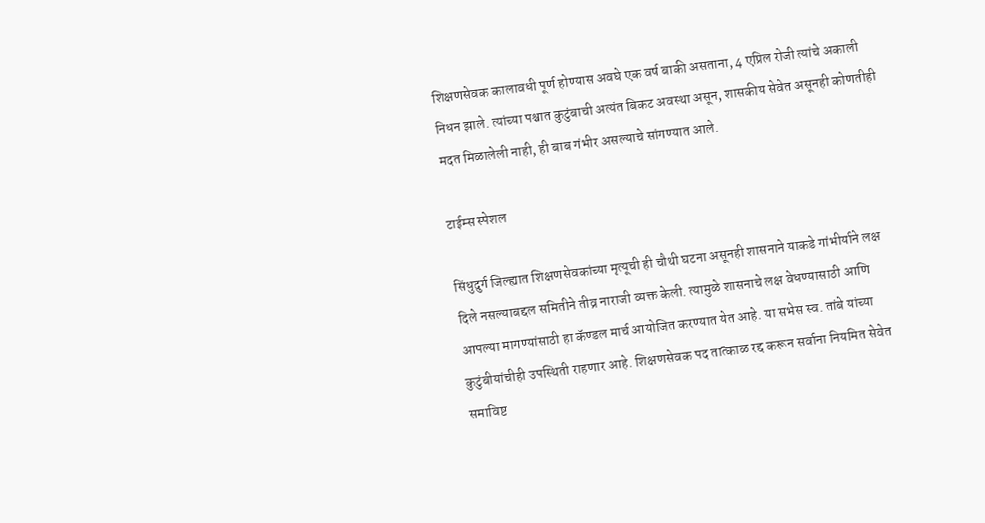शिक्षणसेवक कालावधी पूर्ण होण्यास अवघे एक वर्ष बाकी असताना, 4 एप्रिल रोजी त्यांचे अकाली निधन झाले. त्यांच्या पश्चात कुटुंबाची अत्यंत बिकट अवस्था असून, शासकीय सेवेत असूनही कोणतीही मदत मिळालेली नाही, ही बाब गंभीर असल्याचे सांगण्यात आले.

टाईम्स स्पेशल

सिंधुदुर्ग जिल्ह्यात शिक्षणसेवकांच्या मृत्यूची ही चौथी घटना असूनही शासनाने याकडे गांभीर्याने लक्ष दिले नसल्याब‌द्दल समितीने तीव्र नाराजी व्यक्त केली. त्यामुळे शासनाचे लक्ष वेधण्यासाठी आणि आपल्या मागण्यांसाठी हा कॅण्डल मार्च आयोजित करण्यात येत आहे. या सभेस स्व. तांबे यांच्या कुटुंबीयांचीही उपस्थिती राहणार आहे. शिक्षणसेवक पद तात्काळ रद्द करून सर्वाना नियमित सेवेत समाविष्ट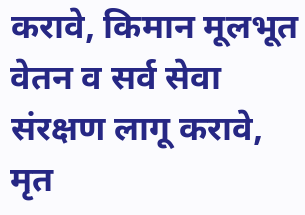करावे, किमान मूलभूत वेतन व सर्व सेवा संरक्षण लागू करावे, मृत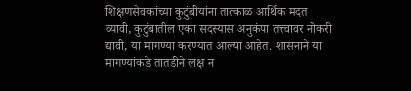शिक्षणसेवकांच्या कुटुंबीयांना तात्काळ आर्थिक मदत व्यावी, कुटुंबातील एका सदस्यास अनुकंपा तत्त्वावर नोकरी द्यावी, या मागण्या करण्यात आल्या आहेत. शासनाने या मागण्यांकडे तातडीने लक्ष न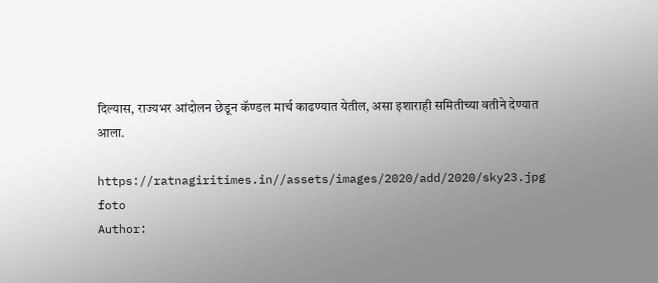दिल्यास, राज्यभर आंदोलन छेडून कॅण्डल मार्च काढण्यात येतील, असा इशाराही समितीच्या वतीने देण्यात आला.

https://ratnagiritimes.in//assets/images/2020/add/2020/sky23.jpg
foto
Author: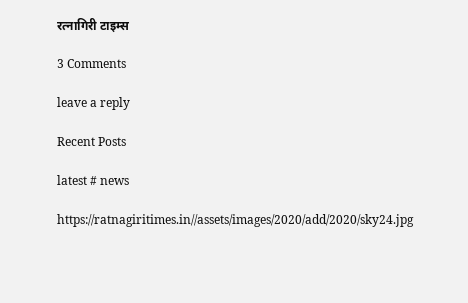रत्नागिरी टाइम्स

3 Comments

leave a reply

Recent Posts

latest # news

https://ratnagiritimes.in//assets/images/2020/add/2020/sky24.jpg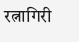रत्नागिरी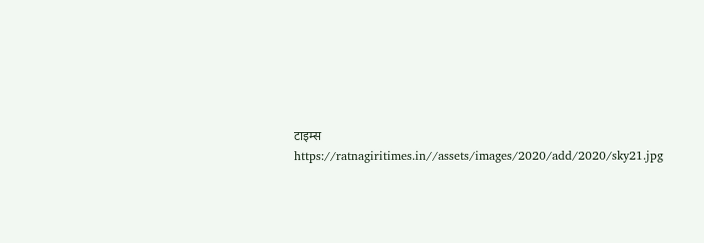टाइम्स
https://ratnagiritimes.in//assets/images/2020/add/2020/sky21.jpg